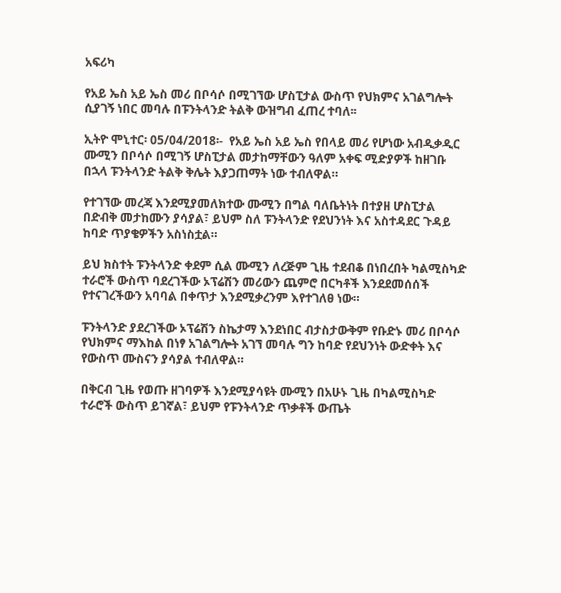አፍሪካ

የአይ ኤስ አይ ኤስ መሪ በቦሳሶ በሚገኘው ሆስፒታል ውስጥ የህክምና አገልግሎት ሲያገኝ ነበር መባሉ በፑንትላንድ ትልቅ ውዝግብ ፈጠረ ተባለ፡፡

ኢትዮ ሞኒተር፡ 05/04/2018፡-  የአይ ኤስ አይ ኤስ የበላይ መሪ የሆነው አብዲቃዲር ሙሚን በቦሳሶ በሚገኝ ሆስፒታል መታከማቸውን ዓለም አቀፍ ሚድያዎች ከዘገቡ በኋላ ፑንትላንድ ትልቅ ቅሌት እያጋጠማት ነው ተብለዋል።

የተገኘው መረጃ እንደሚያመለክተው ሙሚን በግል ባለቤትነት በተያዘ ሆስፒታል በድብቅ መታከሙን ያሳያል፣ ይህም ስለ ፑንትላንድ የደህንነት እና አስተዳደር ጉዳይ ከባድ ጥያቄዎችን አስነስቷል።

ይህ ክስተት ፑንትላንድ ቀደም ሲል ሙሚን ለረጅም ጊዜ ተደብቆ በነበረበት ካልሚስካድ ተራሮች ውስጥ ባደረገችው ኦፕሬሽን መሪውን ጨምሮ በርካቶች እንደደመሰሰች የተናገረችውን አባባል በቀጥታ እንደሚቃረንም እየተገለፀ ነው።

ፑንትላንድ ያደረገችው ኦፕሬሽን ስኬታማ እንደነበር ብታስታውቅም የቡድኑ መሪ በቦሳሶ የህክምና ማእከል በነፃ አገልግሎት አገኘ መባሉ ግን ከባድ የደህንነት ውድቀት እና የውስጥ ሙስናን ያሳያል ተብለዋል።

በቅርብ ጊዜ የወጡ ዘገባዎች እንደሚያሳዩት ሙሚን በአሁኑ ጊዜ በካልሚስካድ ተራሮች ውስጥ ይገኛል፣ ይህም የፑንትላንድ ጥቃቶች ውጤት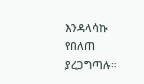እንዳላሳኩ የበለጠ ያረጋግጣሉ።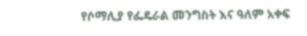የሶማሊያ የፌዴራል መንግስት እና ዓለም አቀፍ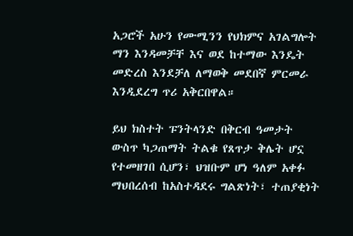አጋሮች አሁን የሙሚንን የህክምና አገልግሎት ማን እንዳመቻቸ እና ወደ ከተማው እንዴት መድረስ እንደቻለ ለማወቅ መደበኛ ምርመራ እንዲደረግ ጥሪ አቅርበዋል።

ይህ ክስተት ፑንትላንድ በቅርብ ዓመታት ውስጥ ካጋጠማት ትልቁ የጸጥታ ቅሌት ሆኗ የተመዘገበ ሲሆን፣ ህዝቡም ሆነ ዓለም አቀፉ ማህበረሰብ ከአስተዳደሩ ግልጽነት፣ ተጠያቂነት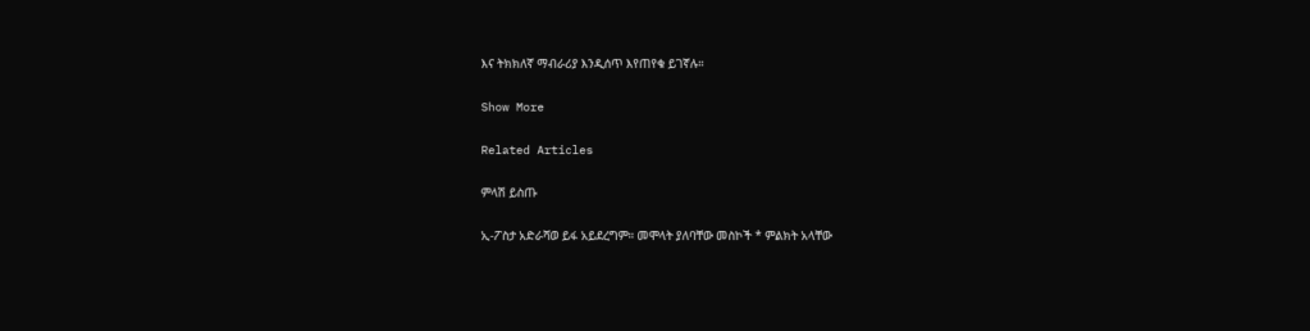እና ትክክለኛ ማብራሪያ እንዲሰጥ እየጠየቁ ይገኛሉ።

Show More

Related Articles

ምላሽ ይስጡ

ኢ-ፖስታ አድራሻወ ይፋ አይደረግም። መሞላት ያለባቸው መስኮች * ምልክት አላቸው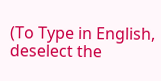(To Type in English, deselect the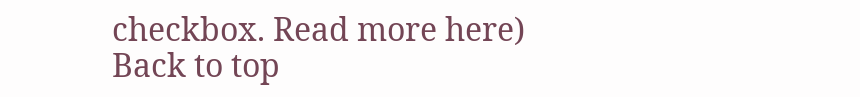checkbox. Read more here)
Back to top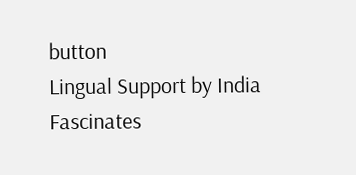button
Lingual Support by India Fascinates